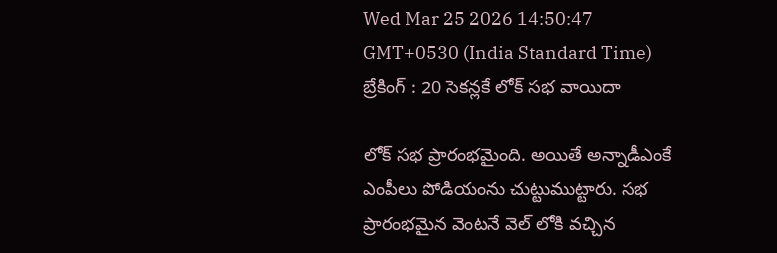Wed Mar 25 2026 14:50:47 GMT+0530 (India Standard Time)
బ్రేకింగ్ : 20 సెకన్లకే లోక్ సభ వాయిదా

లోక్ సభ ప్రారంభమైంది. అయితే అన్నాడీఎంకే ఎంపీలు పోడియంను చుట్టుముట్టారు. సభ ప్రారంభమైన వెంటనే వెల్ లోకి వచ్చిన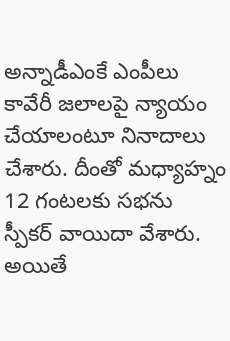అన్నాడీఎంకే ఎంపీలు కావేరీ జలాలపై న్యాయం చేయాలంటూ నినాదాలు చేశారు. దీంతో మధ్యాహ్నం 12 గంటలకు సభను స్పీకర్ వాయిదా వేశారు. అయితే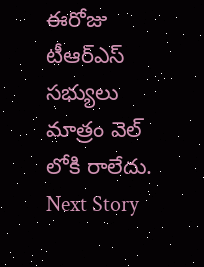ఈరోజు టీఆర్ఎస్ సభ్యులు మాత్రం వెల్ లోకి రాలేదు.
Next Story